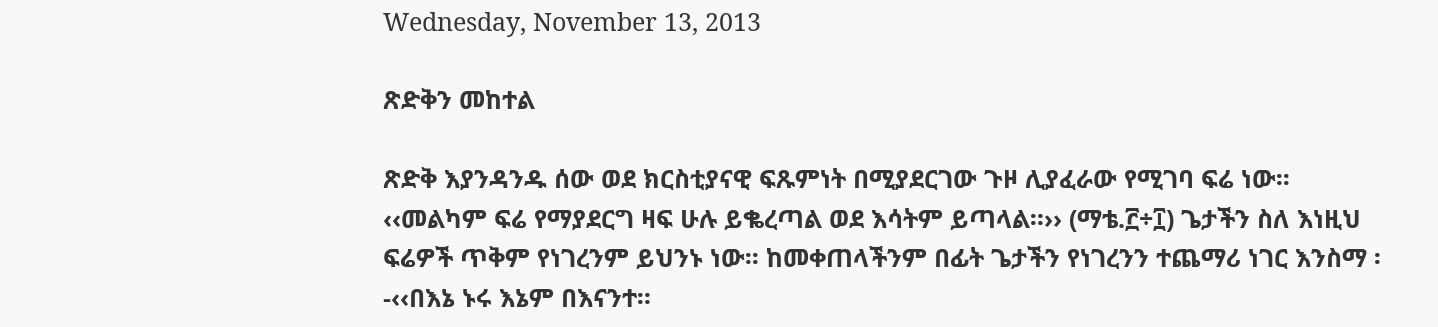Wednesday, November 13, 2013

ጽድቅን መከተል

ጽድቅ እያንዳንዱ ሰው ወደ ክርስቲያናዊ ፍጹምነት በሚያደርገው ጉዞ ሊያፈራው የሚገባ ፍሬ ነው፡፡ ‹‹መልካም ፍሬ የማያደርግ ዛፍ ሁሉ ይቈረጣል ወደ እሳትም ይጣላል።›› (ማቴ.፫÷፲) ጌታችን ስለ እነዚህ ፍሬዎች ጥቅም የነገረንም ይህንኑ ነው፡፡ ከመቀጠላችንም በፊት ጌታችን የነገረንን ተጨማሪ ነገር እንስማ ፡-‹‹በእኔ ኑሩ እኔም በእናንተ።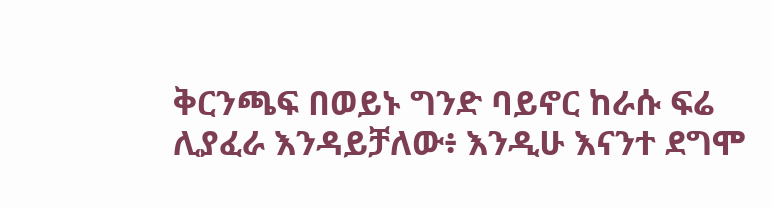ቅርንጫፍ በወይኑ ግንድ ባይኖር ከራሱ ፍሬ ሊያፈራ እንዳይቻለው፥ እንዲሁ እናንተ ደግሞ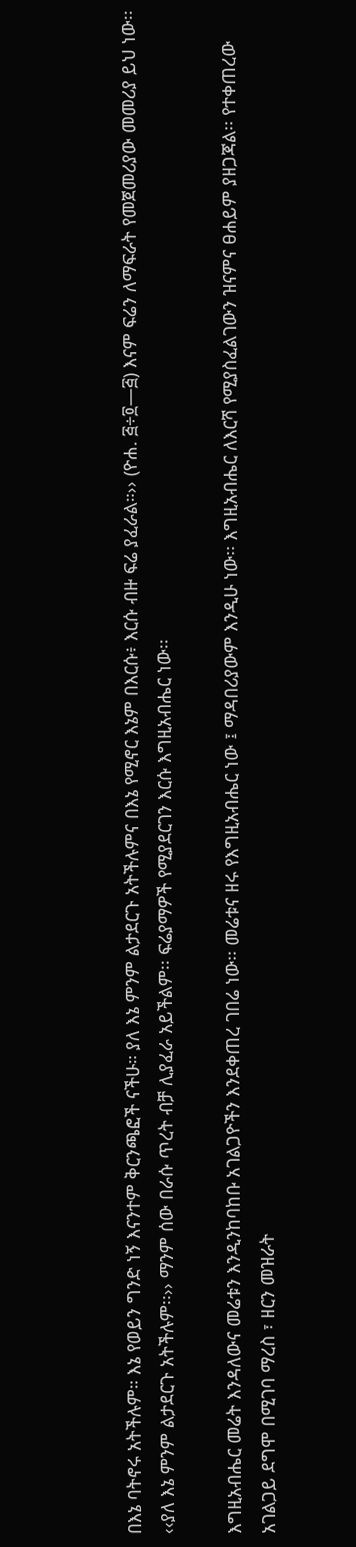በእኔ ባትኖሩ አትችሉም። እኔ የወይን ግንድ ነኝ እናንተም ቅርንጫፎች ናችሁ። ያለ እኔ ምንም ልታደርጉ አትችሉምና በእኔ የሚኖር እኔም በእርሱ፥ እርሱ ብዙ ፍሬ ያፈራል።›› (ዮሐ. ፭÷፬—፭) እናም ፍሬን ለማፍራት የመጀመሪያው መመሪያ ይህ ነው፡፡ ‹‹ያለ እኔ ምንም ልታደርጉ አትችሉም፡፡›› ማንም ሰው በራሱ ጥረት ብቻ ሊያፈራ አይችልም፡፡ ፍሬያማዎች የሚያደርገን እርሱ እግዚአብሔር ነው፡፡

እግዚአብሔር መሬት እንዳለውና መሬቱን እንዲንከባከቡ አገልጋዮችን እንደቀጠረ ገበሬ ነው፡፡ መሬቱና ዘሩ የእግዚአብሔር ነው ፤ ማዳበሪያውም እንዲሁ ነው፡፡ እግዚአብሔር ለእርሻ የሚያስፈልገውን ዝናምና ፀሐይም ያዘጋጃል፡፡ የተቀጠረው አገልጋይ ደግሞ በሚገባ ማረስ ፣ ዘርን መዝራት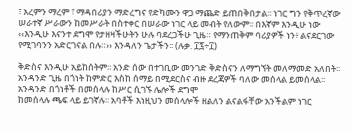፣ አረምን ማረም ፣ ማዳበሪያን ማድረግና የድካሙን ዋጋ ማጨድ ይጠበቅበታል፡፡ ነገር ግን የቅጥረኛው ሠራተኛ ሥራውን ከመሥራት በስተቀር በሠራው ነገር ላይ መብት የለውም፡፡ በእኛም እንዲሁ ነው ‹‹እንዲሁ እናንተ ደግሞ የታዘዛችሁትን ሁሉ ባደረጋችሁ ጊዜ። የማንጠቅም ባሪያዎች ነን፥ ልናደርገው የሚገባንን አድርገናል በሉ።›› እንዳለን ጌታችን፡፡ (ሉቃ. ፲፯÷፲)

ቅድስና እንዲሁ አይከሰትም፡፡ አንድ ሰው በተገቢው መንገድ ቅድስናን ለማግኘት መለማመድ አለበት፡፡ አንዳንድ ጊዜ በጎነት ከምድር እስከ ሰማይ በሚደርስና ብዙ ደረጃዎች ባለው መሰላል ይመሰላል፡፡ አንዳንድ በጎነቶች በመሰላሉ ከሥር ሲገኙ ሌሎች ደግሞ
ከመሰላሉ ጫፍ ላይ ይገኛሉ፡፡ አባቶች እነዚህን መሰላሎች ዘልለን ልናልፋቸው አንችልም ነገር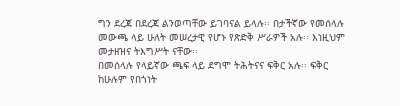ግን ደረጃ በደረጃ ልንወጣቸው ይገባናል ይላሉ፡፡ በታችኛው የመሰላሉ መውጫ ላይ ሁለት መሠረታዊ የሆኑ የጽድቅ ሥራዎች አሉ፡፡ እነዚህም መታዘዝና ትእግሥት ናቸው፡፡
በመሰላሉ የላይኛው ጫፍ ላይ ደግሞ ትሕትናና ፍቅር አሉ፡፡ ፍቅር ከሁሉም የበጎነት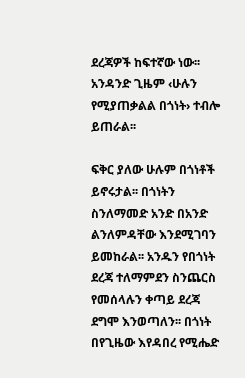ደረጃዎች ከፍተኛው ነው፡፡ አንዳንድ ጊዜም ‹ሁሉን የሚያጠቃልል በጎነት› ተብሎ ይጠራል፡፡

ፍቅር ያለው ሁሉም በጎነቶች ይኖሩታል፡፡ በጎነትን ስንለማመድ አንድ በአንድ ልንለምዳቸው እንደሚገባን ይመከራል፡፡ አንዱን የበጎነት ደረጃ ተለማምደን ስንጨርስ የመሰላሉን ቀጣይ ደረጃ ደግሞ እንወጣለን፡፡ በጎነት በየጊዜው እየዳበረ የሚሔድ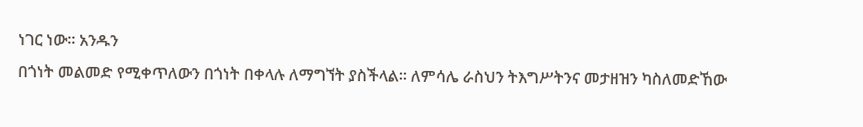ነገር ነው፡፡ አንዱን
በጎነት መልመድ የሚቀጥለውን በጎነት በቀላሉ ለማግኘት ያስችላል፡፡ ለምሳሌ ራስህን ትእግሥትንና መታዘዝን ካስለመድኸው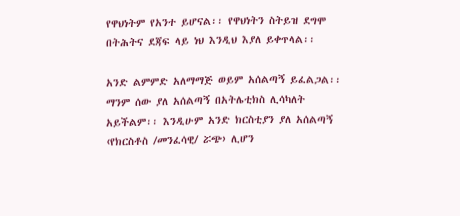የዋህነትም የአንተ ይሆናል፡፡ የዋህነትን ስትይዝ ደግሞ በትሕትና ደጃፍ ላይ ነህ እንዲህ እያለ ይቀጥላል፡፡

አንድ ልምምድ አለማማጅ ወይም አሰልጣኝ ይፈልጋል፡፡ ማንም ሰው ያለ አሰልጣኝ በአትሌቲክስ ሊሳካለት አይችልም፡፡ እንዲሁም አንድ ክርስቲያን ያለ አሰልጣኝ ‹የክርስቶስ /መንፈሳዊ/ ሯጭ› ሊሆን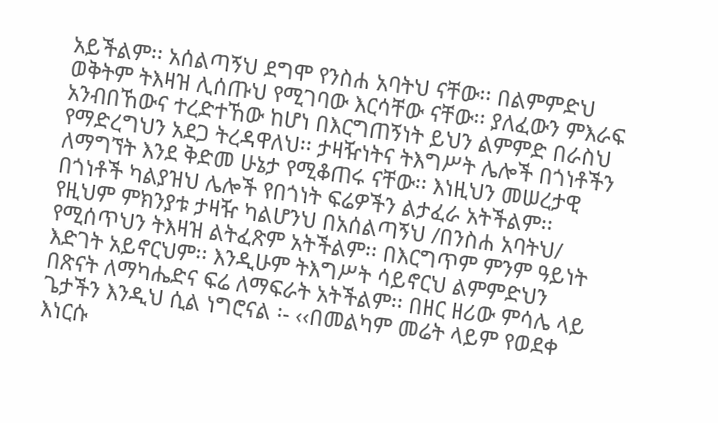አይችልም፡፡ አሰልጣኝህ ደግሞ የንስሐ አባትህ ናቸው፡፡ በልምምድህ ወቅትም ትእዛዝ ሊሰጡህ የሚገባው እርሳቸው ናቸው፡፡ ያለፈውን ምእራፍ አንብበኸውና ተረድተኸው ከሆነ በእርግጠኝነት ይህን ልምምድ በራስህ የማድረግህን አደጋ ትረዳዋለህ፡፡ ታዛዥነትና ትእግሥት ሌሎች በጎነቶችን ለማግኘት እንደ ቅድመ ሁኔታ የሚቆጠሩ ናቸው፡፡ እነዚህን መሠረታዊ በጎነቶች ካልያዝህ ሌሎች የበጎነት ፍሬዎችን ልታፈራ አትችልም፡፡ የዚህም ምክንያቱ ታዛዥ ካልሆንህ በአሰልጣኝህ /በንስሐ አባትህ/ የሚሰጥህን ትእዛዝ ልትፈጽም አትችልም፡፡ በእርግጥም ምንም ዓይነት እድገት አይኖርህም፡፡ እንዲሁም ትእግሥት ሳይኖርህ ልምምድህን በጽናት ለማካሔድና ፍሬ ለማፍራት አትችልም፡፡ በዘር ዘሪው ምሳሌ ላይ ጌታችን እንዲህ ሲል ነግሮናል ፡- ‹‹በመልካም መሬት ላይም የወደቀ እነርሱ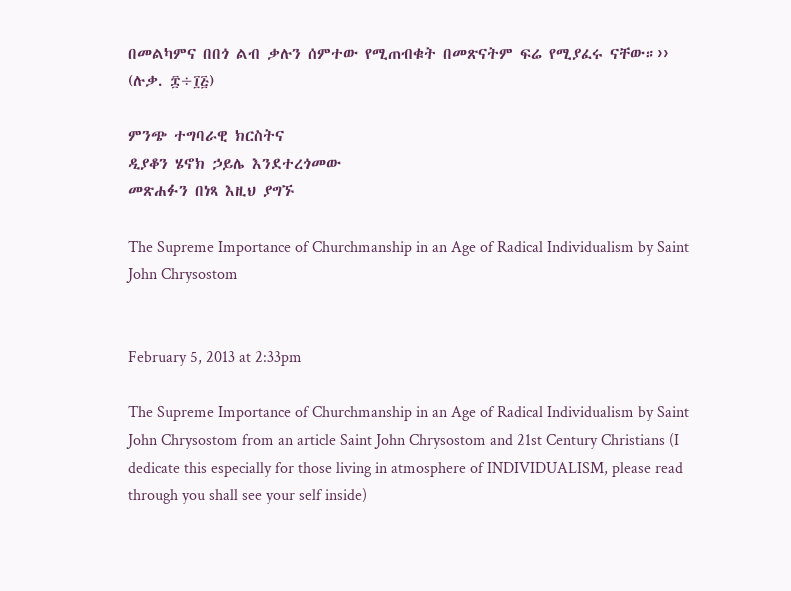በመልካምና በበጎ ልብ ቃሉን ሰምተው የሚጠብቁት በመጽናትም ፍሬ የሚያፈሩ ናቸው።››
(ሉቃ. ፰÷፲፭)

ምንጭ ተግባራዊ ክርስትና
ዲያቆን ሄኖክ ኃይሌ እንደተረጎመው
መጽሐፉን በነጻ እዚህ ያግኙ

The Supreme Importance of Churchmanship in an Age of Radical Individualism by Saint John Chrysostom


February 5, 2013 at 2:33pm

The Supreme Importance of Churchmanship in an Age of Radical Individualism by Saint John Chrysostom from an article Saint John Chrysostom and 21st Century Christians (I dedicate this especially for those living in atmosphere of INDIVIDUALISM, please read through you shall see your self inside)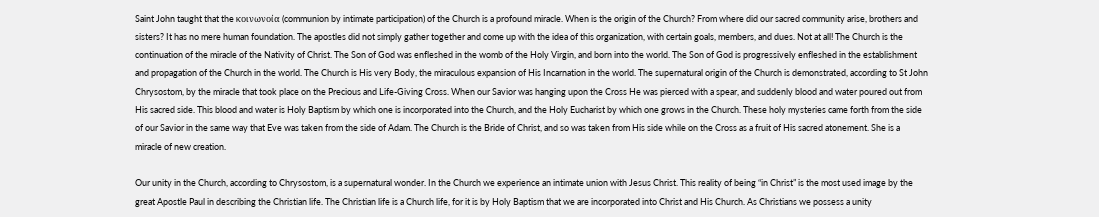Saint John taught that the κοινωνοία (communion by intimate participation) of the Church is a profound miracle. When is the origin of the Church? From where did our sacred community arise, brothers and sisters? It has no mere human foundation. The apostles did not simply gather together and come up with the idea of this organization, with certain goals, members, and dues. Not at all! The Church is the continuation of the miracle of the Nativity of Christ. The Son of God was enfleshed in the womb of the Holy Virgin, and born into the world. The Son of God is progressively enfleshed in the establishment and propagation of the Church in the world. The Church is His very Body, the miraculous expansion of His Incarnation in the world. The supernatural origin of the Church is demonstrated, according to St John Chrysostom, by the miracle that took place on the Precious and Life-Giving Cross. When our Savior was hanging upon the Cross He was pierced with a spear, and suddenly blood and water poured out from His sacred side. This blood and water is Holy Baptism by which one is incorporated into the Church, and the Holy Eucharist by which one grows in the Church. These holy mysteries came forth from the side of our Savior in the same way that Eve was taken from the side of Adam. The Church is the Bride of Christ, and so was taken from His side while on the Cross as a fruit of His sacred atonement. She is a miracle of new creation.

Our unity in the Church, according to Chrysostom, is a supernatural wonder. In the Church we experience an intimate union with Jesus Christ. This reality of being “in Christ” is the most used image by the great Apostle Paul in describing the Christian life. The Christian life is a Church life, for it is by Holy Baptism that we are incorporated into Christ and His Church. As Christians we possess a unity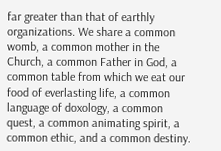far greater than that of earthly organizations. We share a common womb, a common mother in the Church, a common Father in God, a common table from which we eat our food of everlasting life, a common language of doxology, a common quest, a common animating spirit, a common ethic, and a common destiny.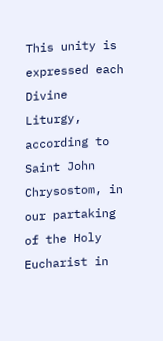This unity is expressed each Divine Liturgy, according to Saint John Chrysostom, in our partaking of the Holy Eucharist in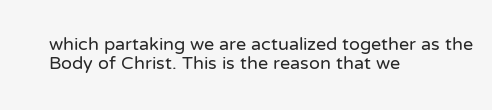which partaking we are actualized together as the Body of Christ. This is the reason that we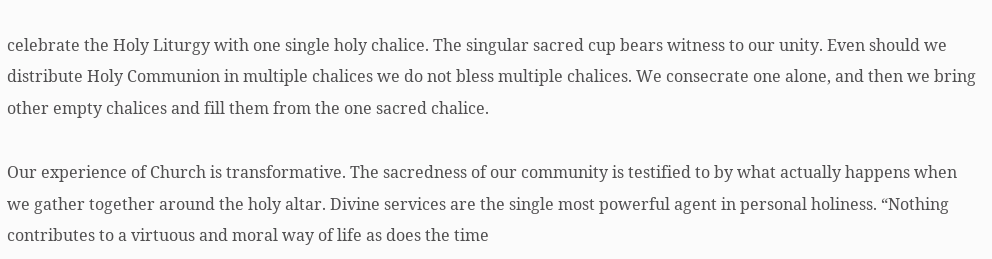celebrate the Holy Liturgy with one single holy chalice. The singular sacred cup bears witness to our unity. Even should we distribute Holy Communion in multiple chalices we do not bless multiple chalices. We consecrate one alone, and then we bring other empty chalices and fill them from the one sacred chalice.

Our experience of Church is transformative. The sacredness of our community is testified to by what actually happens when we gather together around the holy altar. Divine services are the single most powerful agent in personal holiness. “Nothing contributes to a virtuous and moral way of life as does the time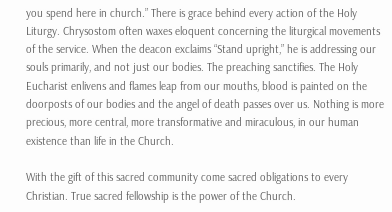you spend here in church.” There is grace behind every action of the Holy Liturgy. Chrysostom often waxes eloquent concerning the liturgical movements of the service. When the deacon exclaims “Stand upright,” he is addressing our souls primarily, and not just our bodies. The preaching sanctifies. The Holy Eucharist enlivens and flames leap from our mouths, blood is painted on the doorposts of our bodies and the angel of death passes over us. Nothing is more precious, more central, more transformative and miraculous, in our human existence than life in the Church.

With the gift of this sacred community come sacred obligations to every Christian. True sacred fellowship is the power of the Church.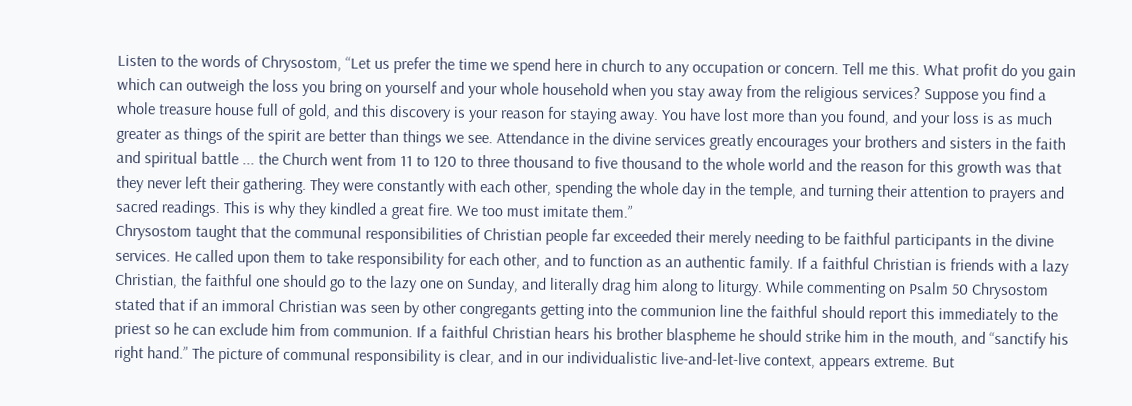Listen to the words of Chrysostom, “Let us prefer the time we spend here in church to any occupation or concern. Tell me this. What profit do you gain which can outweigh the loss you bring on yourself and your whole household when you stay away from the religious services? Suppose you find a whole treasure house full of gold, and this discovery is your reason for staying away. You have lost more than you found, and your loss is as much greater as things of the spirit are better than things we see. Attendance in the divine services greatly encourages your brothers and sisters in the faith and spiritual battle ... the Church went from 11 to 120 to three thousand to five thousand to the whole world and the reason for this growth was that they never left their gathering. They were constantly with each other, spending the whole day in the temple, and turning their attention to prayers and sacred readings. This is why they kindled a great fire. We too must imitate them.”
Chrysostom taught that the communal responsibilities of Christian people far exceeded their merely needing to be faithful participants in the divine services. He called upon them to take responsibility for each other, and to function as an authentic family. If a faithful Christian is friends with a lazy Christian, the faithful one should go to the lazy one on Sunday, and literally drag him along to liturgy. While commenting on Psalm 50 Chrysostom stated that if an immoral Christian was seen by other congregants getting into the communion line the faithful should report this immediately to the priest so he can exclude him from communion. If a faithful Christian hears his brother blaspheme he should strike him in the mouth, and “sanctify his right hand.” The picture of communal responsibility is clear, and in our individualistic live-and-let-live context, appears extreme. But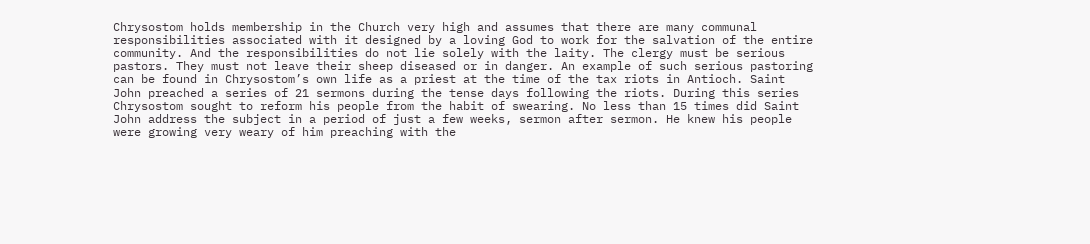Chrysostom holds membership in the Church very high and assumes that there are many communal responsibilities associated with it designed by a loving God to work for the salvation of the entire community. And the responsibilities do not lie solely with the laity. The clergy must be serious pastors. They must not leave their sheep diseased or in danger. An example of such serious pastoring can be found in Chrysostom’s own life as a priest at the time of the tax riots in Antioch. Saint John preached a series of 21 sermons during the tense days following the riots. During this series Chrysostom sought to reform his people from the habit of swearing. No less than 15 times did Saint John address the subject in a period of just a few weeks, sermon after sermon. He knew his people were growing very weary of him preaching with the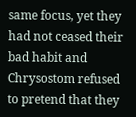same focus, yet they had not ceased their bad habit and Chrysostom refused to pretend that they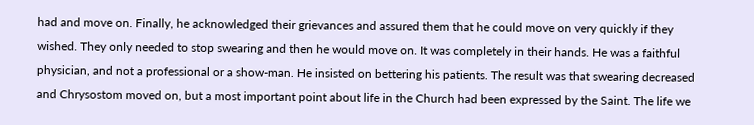had and move on. Finally, he acknowledged their grievances and assured them that he could move on very quickly if they wished. They only needed to stop swearing and then he would move on. It was completely in their hands. He was a faithful physician, and not a professional or a show-man. He insisted on bettering his patients. The result was that swearing decreased and Chrysostom moved on, but a most important point about life in the Church had been expressed by the Saint. The life we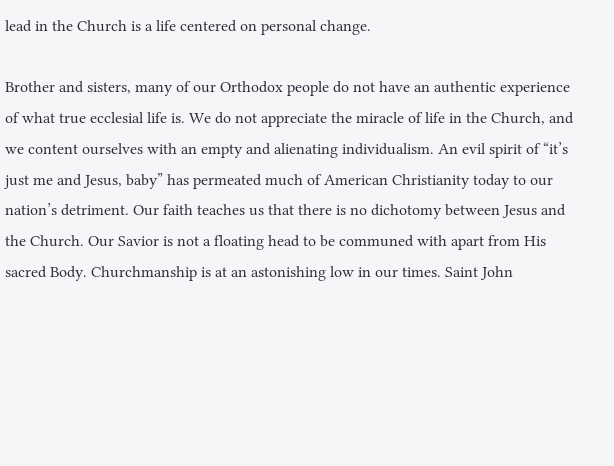lead in the Church is a life centered on personal change.

Brother and sisters, many of our Orthodox people do not have an authentic experience of what true ecclesial life is. We do not appreciate the miracle of life in the Church, and we content ourselves with an empty and alienating individualism. An evil spirit of “it’s just me and Jesus, baby” has permeated much of American Christianity today to our nation’s detriment. Our faith teaches us that there is no dichotomy between Jesus and the Church. Our Savior is not a floating head to be communed with apart from His sacred Body. Churchmanship is at an astonishing low in our times. Saint John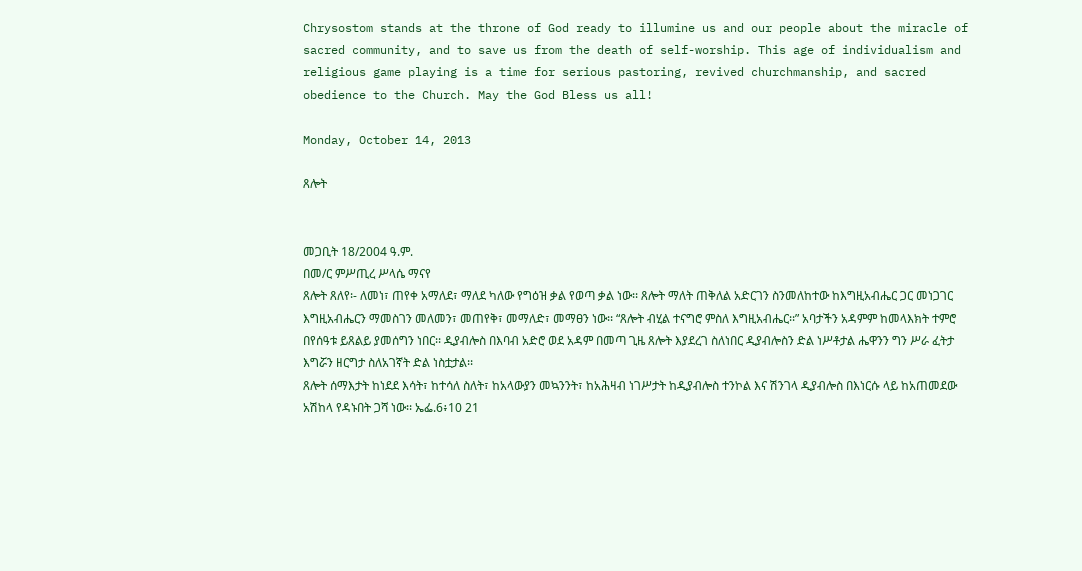Chrysostom stands at the throne of God ready to illumine us and our people about the miracle of sacred community, and to save us from the death of self-worship. This age of individualism and religious game playing is a time for serious pastoring, revived churchmanship, and sacred obedience to the Church. May the God Bless us all!

Monday, October 14, 2013

ጸሎት


መጋቢት 18/2004 ዓ.ም.
በመ/ር ምሥጢረ ሥላሴ ማናየ
ጸሎት ጸለየ፡- ለመነ፣ ጠየቀ አማለደ፣ ማለደ ካለው የግዕዝ ቃል የወጣ ቃል ነው፡፡ ጸሎት ማለት ጠቅለል አድርገን ስንመለከተው ከእግዚአብሔር ጋር መነጋገር እግዚአብሔርን ማመስገን መለመን፣ መጠየቅ፣ መማለድ፣ መማፀን ነው፡፡ “ጸሎት ብሂል ተናግሮ ምስለ እግዚአብሔር፡፡” አባታችን አዳምም ከመላእክት ተምሮ በየሰዓቱ ይጸልይ ያመሰግን ነበር፡፡ ዲያብሎስ በእባብ አድሮ ወደ አዳም በመጣ ጊዜ ጸሎት እያደረገ ስለነበር ዲያብሎስን ድል ነሥቶታል ሔዋንን ግን ሥራ ፈትታ እግሯን ዘርግታ ስለአገኛት ድል ነስቷታል፡፡
ጸሎት ሰማእታት ከነደደ እሳት፣ ከተሳለ ስለት፣ ከአላውያን መኳንንት፣ ከአሕዛብ ነገሥታት ከዲያብሎስ ተንኮል እና ሽንገላ ዲያብሎስ በእነርሱ ላይ ከአጠመደው አሽከላ የዳኑበት ጋሻ ነው፡፡ ኤፌ.6፥10 21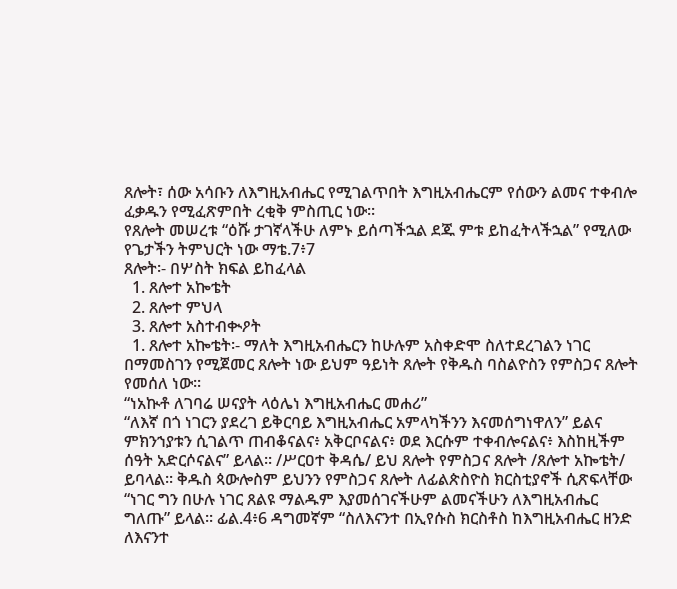ጸሎት፣ ሰው አሳቡን ለእግዚአብሔር የሚገልጥበት እግዚአብሔርም የሰውን ልመና ተቀብሎ ፈቃዱን የሚፈጽምበት ረቂቅ ምስጢር ነው፡፡
የጸሎት መሠረቱ “ዕሹ ታገኛላችሁ ለምኑ ይሰጣችኋል ደጁ ምቱ ይከፈትላችኋል” የሚለው የጌታችን ትምህርት ነው ማቴ.7፥7
ጸሎት፡- በሦስት ክፍል ይከፈላል
  1. ጸሎተ አኰቴት
  2. ጸሎተ ምህላ
  3. ጸሎተ አስተብቊዖት
  1. ጸሎተ አኰቴት፡- ማለት እግዚአብሔርን ከሁሉም አስቀድሞ ስለተደረገልን ነገር በማመስገን የሚጀመር ጸሎት ነው ይህም ዓይነት ጸሎት የቅዱስ ባስልዮስን የምስጋና ጸሎት የመሰለ ነው፡፡
“ነአኲቶ ለገባሬ ሠናያት ላዕሌነ እግዚአብሔር መሐሪ”
“ለእኛ በጎ ነገርን ያደረገ ይቅርባይ እግዚአብሔር አምላካችንን እናመሰግነዋለን” ይልና ምክንኀያቱን ሲገልጥ ጠብቆናልና፥ አቅርቦናልና፥ ወደ እርሱም ተቀብሎናልና፥ እስከዚችም ሰዓት አድርሶናልና” ይላል፡፡ /ሥርዐተ ቅዳሴ/ ይህ ጸሎት የምስጋና ጸሎት /ጸሎተ አኰቴት/ ይባላል፡፡ ቅዱስ ጳውሎስም ይህንን የምስጋና ጸሎት ለፊልጵስዮስ ክርስቲያኖች ሲጽፍላቸው “ነገር ግን በሁሉ ነገር ጸልዩ ማልዱም እያመሰገናችሁም ልመናችሁን ለእግዚአብሔር ግለጡ” ይላል፡፡ ፊል.4፥6 ዳግመኛም “ስለእናንተ በኢየሱስ ክርስቶስ ከእግዚአብሔር ዘንድ ለእናንተ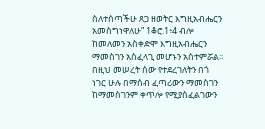ስለተሰጣችሁ ጸጋ ዘወትር እግዚአብሔርን አመስግነዋለሁ” 1ቆሮ.1፥4 ብሎ ከመለመን አስቀድሞ እግዚአብሔርን ማመስገን አስፈላጊ መሆኑን አስተምሯል፡፡ በዚህ መሠረት ሰው የተደረገለትን በጎ ነገር ሁሉ በማሰብ ፈጣሪውን ማመስገን ከማመስገንም ቀጥሎ የሚያስፈልገውን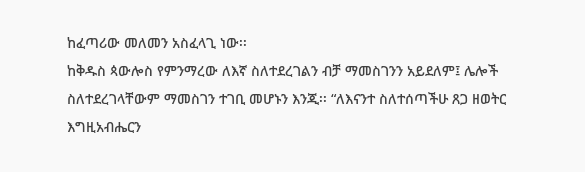ከፈጣሪው መለመን አስፈላጊ ነው፡፡
ከቅዱስ ጳውሎስ የምንማረው ለእኛ ስለተደረገልን ብቻ ማመስገንን አይደለም፤ ሌሎች ስለተደረገላቸውም ማመስገን ተገቢ መሆኑን እንጂ፡፡ “ለእናንተ ስለተሰጣችሁ ጸጋ ዘወትር እግዚአብሔርን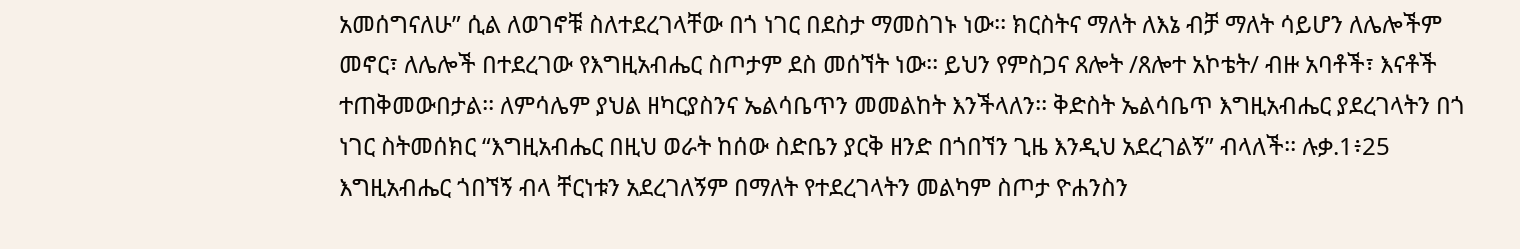አመሰግናለሁ” ሲል ለወገኖቹ ስለተደረገላቸው በጎ ነገር በደስታ ማመስገኑ ነው፡፡ ክርስትና ማለት ለእኔ ብቻ ማለት ሳይሆን ለሌሎችም መኖር፣ ለሌሎች በተደረገው የእግዚአብሔር ስጦታም ደስ መሰኘት ነው፡፡ ይህን የምስጋና ጸሎት /ጸሎተ አኮቴት/ ብዙ አባቶች፣ እናቶች ተጠቅመውበታል፡፡ ለምሳሌም ያህል ዘካርያስንና ኤልሳቤጥን መመልከት እንችላለን፡፡ ቅድስት ኤልሳቤጥ እግዚአብሔር ያደረገላትን በጎ ነገር ስትመሰክር “እግዚአብሔር በዚህ ወራት ከሰው ስድቤን ያርቅ ዘንድ በጎበኘን ጊዜ እንዲህ አደረገልኝ” ብላለች፡፡ ሉቃ.1፥25 እግዚአብሔር ጎበኘኝ ብላ ቸርነቱን አደረገለኝም በማለት የተደረገላትን መልካም ስጦታ ዮሐንስን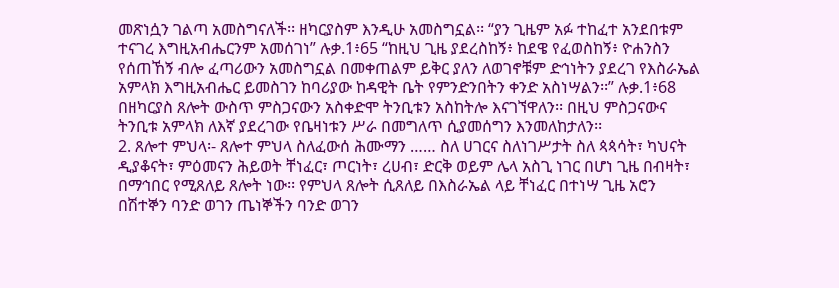መጽነሷን ገልጣ አመስግናለች፡፡ ዘካርያስም እንዲሁ አመስግኗል፡፡ “ያን ጊዜም አፉ ተከፈተ አንደበቱም ተናገረ እግዚአብሔርንም አመሰገነ” ሉቃ.1፥65 “ከዚህ ጊዜ ያደረስከኝ፥ ከደዌ የፈወስከኝ፥ ዮሐንስን የሰጠኸኝ ብሎ ፈጣሪውን አመስግኗል በመቀጠልም ይቅር ያለን ለወገኖቹም ድኅነትን ያደረገ የእስራኤል አምላክ እግዚአብሔር ይመስገን ከባሪያው ከዳዊት ቤት የምንድንበትን ቀንድ አስነሣልን፡፡” ሉቃ.1፥68 በዘካርያስ ጸሎት ውስጥ ምስጋናውን አስቀድሞ ትንቢቱን አስከትሎ እናገኘዋለን፡፡ በዚህ ምስጋናውና ትንቢቱ አምላክ ለእኛ ያደረገው የቤዛነቱን ሥራ በመግለጥ ሲያመሰግን እንመለከታለን፡፡
2. ጸሎተ ምህላ፡- ጸሎተ ምህላ ስለፈውሰ ሕሙማን …… ስለ ሀገርና ስለነገሥታት ስለ ጳጳሳት፣ ካህናት ዲያቆናት፣ ምዕመናን ሕይወት ቸነፈር፣ ጦርነት፣ ረሀብ፣ ድርቅ ወይም ሌላ አስጊ ነገር በሆነ ጊዜ በብዛት፣ በማኅበር የሚጸለይ ጸሎት ነው፡፡ የምህላ ጸሎት ሲጸለይ በእስራኤል ላይ ቸነፈር በተነሣ ጊዜ አሮን በሽተኞን ባንድ ወገን ጤነኞችን ባንድ ወገን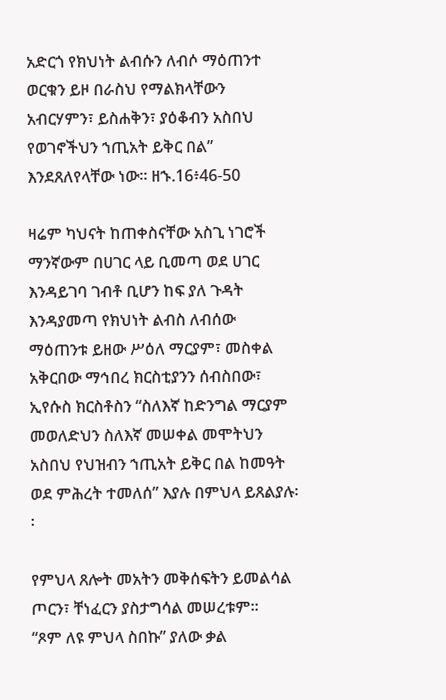አድርጎ የክህነት ልብሱን ለብሶ ማዕጠንተ ወርቁን ይዞ በራስህ የማልክላቸውን አብርሃምን፣ ይስሐቅን፣ ያዕቆብን አስበህ የወገኖችህን ኀጢአት ይቅር በል”  እንደጸለየላቸው ነው፡፡ ዘኁ.16፥46-50

ዛሬም ካህናት ከጠቀስናቸው አስጊ ነገሮች ማንኛውም በሀገር ላይ ቢመጣ ወደ ሀገር እንዳይገባ ገብቶ ቢሆን ከፍ ያለ ጉዳት እንዳያመጣ የክህነት ልብስ ለብሰው ማዕጠንቱ ይዘው ሥዕለ ማርያም፣ መስቀል አቅርበው ማኅበረ ክርስቲያንን ሰብስበው፣ ኢየሱስ ክርስቶስን “ስለእኛ ከድንግል ማርያም መወለድህን ስለእኛ መሠቀል መሞትህን አስበህ የህዝብን ኀጢአት ይቅር በል ከመዓት ወደ ምሕረት ተመለሰ” እያሉ በምህላ ይጸልያሉ፡፡

የምህላ ጸሎት መአትን መቅሰፍትን ይመልሳል ጦርን፣ ቸነፈርን ያስታግሳል መሠረቱም፡፡
“ጾም ለዩ ምህላ ስበኩ” ያለው ቃል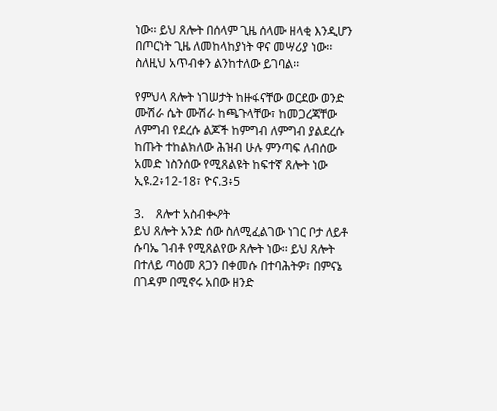ነው፡፡ ይህ ጸሎት በሰላም ጊዜ ሰላሙ ዘላቂ እንዲሆን በጦርነት ጊዜ ለመከላከያነት ዋና መሣሪያ ነው፡፡ ስለዚህ አጥብቀን ልንከተለው ይገባል፡፡

የምህላ ጸሎት ነገሠታት ከዙፋናቸው ወርደው ወንድ ሙሽራ ሴት ሙሽራ ከጫጉላቸው፣ ከመጋረጃቸው ለምግብ የደረሱ ልጆች ከምግብ ለምግብ ያልደረሱ ከጡት ተከልክለው ሕዝብ ሁሉ ምንጣፍ ለብሰው አመድ ነስንሰው የሚጸልዩት ከፍተኛ ጸሎት ነው ኢዩ.2፥12-18፣ ዮና.3፥5

3.    ጸሎተ አስብቊዖት
ይህ ጸሎት አንድ ሰው ስለሚፈልገው ነገር ቦታ ለይቶ ሱባኤ ገብቶ የሚጸልየው ጸሎት ነው፡፡ ይህ ጸሎት በተለይ ጣዕመ ጸጋን በቀመሱ በተባሕትዎ፣ በምናኔ በገዳም በሚኖሩ አበው ዘንድ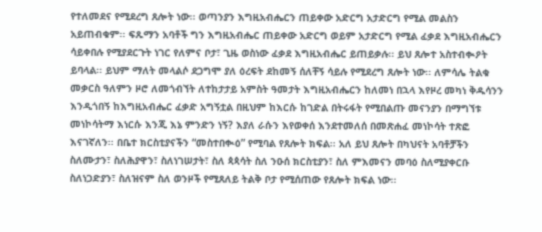የተለመደና የሚደረግ ጸሎት ነው፡፡ ወጣንያን እግዚአብሔርን ጠይቀው አድርግ አታድርግ የሚል መልስን አይጠብቁም፡፡ ፍጹማን አባቶች ግን እግዚአብሔር ጠይቀው አድርግ ወይም አታድርግ የሚል ፈቃደ እግዚአብሔርን ሳይቀበሉ የሚያደርጉት ነገር የለምና ቦታ፣ ጊዜ ወስነው ፈቃደ እግዚአብሔር ይጠይቃሉ፡፡ ይህ ጸሎተ አስተብቊዖት ይባላል፡፡ ይህም ማለት መላልሶ ደጋግሞ ያለ ዕረፍት ደከመኝ ሰለቸኝ ሳይሉ የሚደረግ ጸሎት ነው፡፡ ለምሳሌ ትልቁ መቃርስ ዓለምን ዞሮ ለመጎብኘት ለተከታታይ አምስት ዓመታት እግዚአብሔርን ከለመነ በኋላ እየዞረ መካነ ቅዱሳንን እንዲጎበኝ ከእግዚአብሔር ፈቃድ አግኝቷል በዚህም ከእርሱ ከገድል በትሩፋት የሚበልጡ መናንያን በማግኘቱ መነኮሳትማ እነርሱ እንጂ እኔ ምንድን ነኝ? እያለ ራሱን እየወቀሰ እንደተመለሰ በመጽሐፈ መነኮሳት ተጽፎ እናገኛለን፡፡ በቤተ ክርስቲያናችን “መስተበቊዕ” የሚባል የጸሎት ክፍል፡፡ አለ ይህ ጸሎት በካህናት አባቶቻችን ስለሙታን፣ ስለሕያዋን፣ ስለነገሠታት፣ ስለ ጳጳሳት ስለ ንዑሰ ክርስቲያን፣ ስለ ምእመናን መባዕ ስለሚያቀርቡ ስለነጋድያን፣ ስለዝናም ስለ ወንዞች የሚጸለይ ትልቅ ቦታ የሚሰጠው የጸሎት ክፍል ነው፡፡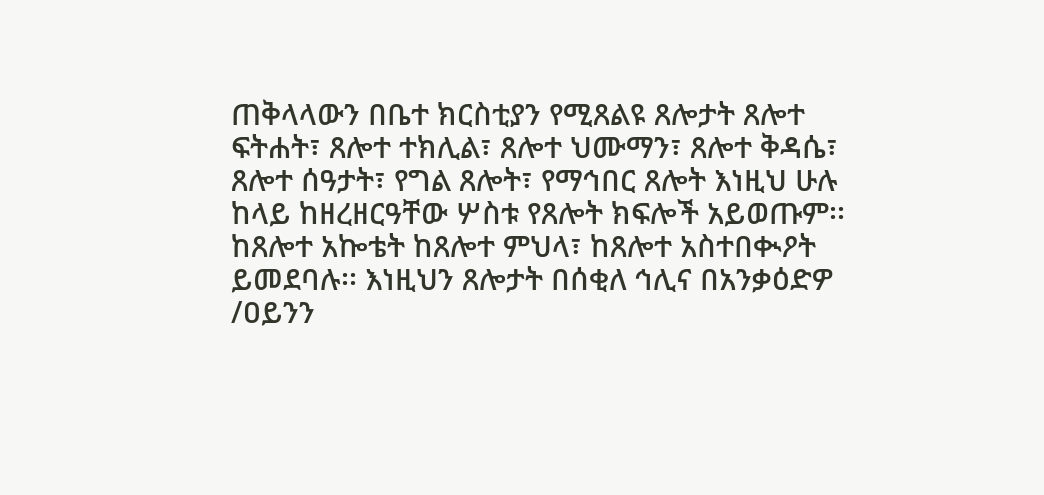ጠቅላላውን በቤተ ክርስቲያን የሚጸልዩ ጸሎታት ጸሎተ ፍትሐት፣ ጸሎተ ተክሊል፣ ጸሎተ ህሙማን፣ ጸሎተ ቅዳሴ፣ ጸሎተ ሰዓታት፣ የግል ጸሎት፣ የማኅበር ጸሎት እነዚህ ሁሉ ከላይ ከዘረዘርዓቸው ሦስቱ የጸሎት ክፍሎች አይወጡም፡፡ ከጸሎተ አኰቴት ከጸሎተ ምህላ፣ ከጸሎተ አስተበቊዖት ይመደባሉ፡፡ እነዚህን ጸሎታት በሰቂለ ኅሊና በአንቃዕድዎ /ዐይንን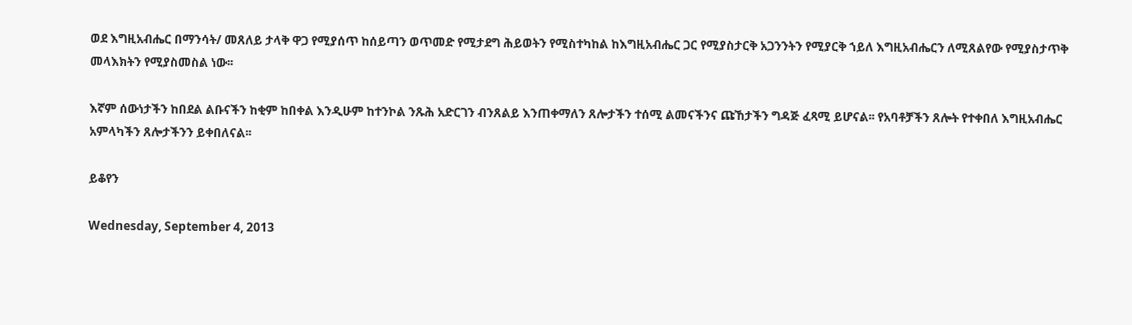ወደ እግዚአብሔር በማንሳት/ መጸለይ ታላቅ ዋጋ የሚያሰጥ ከሰይጣን ወጥመድ የሚታደግ ሕይወትን የሚስተካከል ከእግዚአብሔር ጋር የሚያስታርቅ አጋንንትን የሚያርቅ ኀይለ እግዚአብሔርን ለሚጸልየው የሚያስታጥቅ መላእክትን የሚያስመስል ነው፡፡

እኛም ሰውነታችን ከበደል ልቡናችን ከቂም ከበቀል እንዲሁም ከተንኮል ንጹሕ አድርገን ብንጸልይ እንጠቀማለን ጸሎታችን ተሰሚ ልመናችንና ጩኸታችን ግዳጅ ፈጻሚ ይሆናል፡፡ የአባቶቻችን ጸሎት የተቀበለ እግዚአብሔር አምላካችን ጸሎታችንን ይቀበለናል፡፡

ይቆየን

Wednesday, September 4, 2013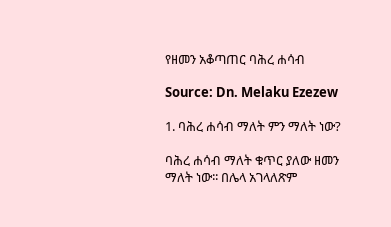የዘመን አቆጣጠር ባሕረ ሐሳብ

Source: Dn. Melaku Ezezew

1. ባሕረ ሐሳብ ማለት ምን ማለት ነው?

ባሕረ ሐሳብ ማለት ቁጥር ያለው ዘመን ማለት ነው፡፡ በሌላ አገላለጽም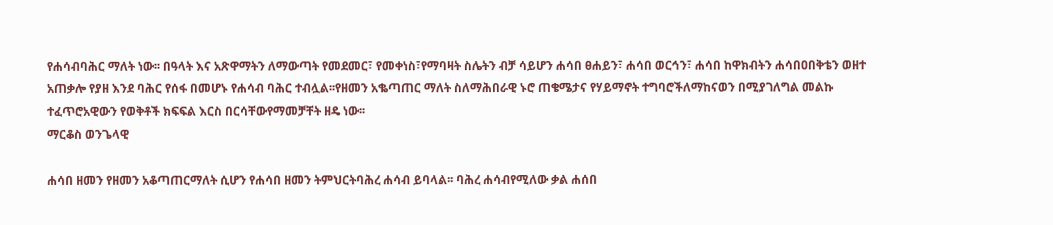የሐሳብባሕር ማለት ነው፡፡ በዓላት እና አጽዋማትን ለማውጣት የመደመር፣ የመቀነስ፣የማባዛት ስሌትን ብቻ ሳይሆን ሐሳበ ፀሐይን፣ ሐሳበ ወርኅን፣ ሐሳበ ከዋክብትን ሐሳበዐበቅቴን ወዘተ አጠቃሎ የያዘ እንደ ባሕር የሰፋ በመሆኑ የሐሳብ ባሕር ተብሏል፡፡የዘመን አቈጣጠር ማለት ስለማሕበራዊ ኑሮ ጠቄሜታና የሃይማኖት ተግባሮችለማከናወን በሚያገለግል መልኩ ተፈጥሮአዊውን የወቅቶች ክፍፍል እርስ በርሳቸውየማመቻቸት ዘዴ ነው፡፡
ማርቆስ ወንጌላዊ

ሐሳበ ዘመን የዘመን አቆጣጠርማለት ሲሆን የሐሳበ ዘመን ትምህርትባሕረ ሐሳብ ይባላል፡፡ ባሕረ ሐሳብየሚለው ቃል ሐሰበ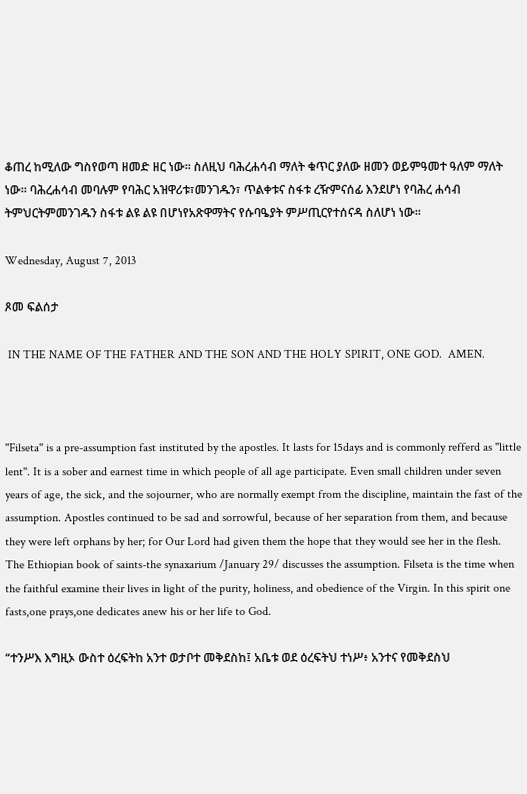ቆጠረ ከሚለው ግስየወጣ ዘመድ ዘር ነው፡፡ ስለዚህ ባሕረሐሳብ ማለት ቁጥር ያለው ዘመን ወይምዓመተ ዓለም ማለት ነው፡፡ ባሕረሐሳብ መባሉም የባሕር አዝዋሪቱ፣መንገዱን፣ ጥልቀቱና ስፋቱ ረዥምናሰፊ እንደሆነ የባሕረ ሐሳብ ትምህርትምመንገዱን ስፋቱ ልዩ ልዩ በሆነየአጽዋማትና የሱባዔያት ምሥጢርየተሰናዳ ስለሆነ ነው፡፡

Wednesday, August 7, 2013

ጾመ ፍልሰታ

 IN THE NAME OF THE FATHER AND THE SON AND THE HOLY SPIRIT, ONE GOD.  AMEN.



''Filseta'' is a pre-assumption fast instituted by the apostles. It lasts for 15days and is commonly refferd as ''little lent''. It is a sober and earnest time in which people of all age participate. Even small children under seven years of age, the sick, and the sojourner, who are normally exempt from the discipline, maintain the fast of the assumption. Apostles continued to be sad and sorrowful, because of her separation from them, and because they were left orphans by her; for Our Lord had given them the hope that they would see her in the flesh. The Ethiopian book of saints-the synaxarium /January 29/ discusses the assumption. Filseta is the time when the faithful examine their lives in light of the purity, holiness, and obedience of the Virgin. In this spirit one fasts,one prays,one dedicates anew his or her life to God.

“ተንሥእ እግዚኦ ውስተ ዕረፍትከ አንተ ወታቦተ መቅደስከ፤ አቤቱ ወደ ዕረፍትህ ተነሥ፥ አንተና የመቅደስህ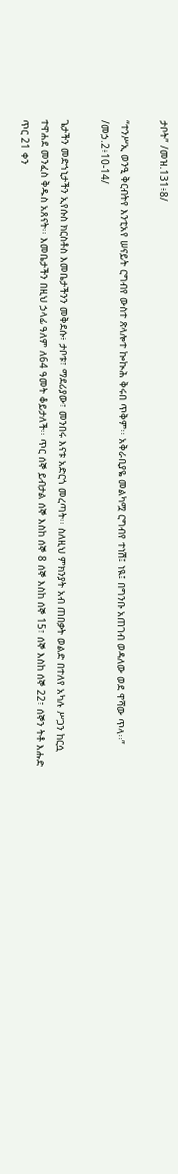ታቦት” /መዝ.131፥8/

“ተንሥኢ ወንዒ ቅርብትየ እንቲአየ ሠናይት ርግብየ ውስተ ጽላሎተ ኰኲሕ ቅሩበ ጥቅም፡፡ አቅራቢያዬ መልካሟ ርግብየ ተነሽ፤ ነዪ፤ በግንቡ አጠገብ ወዳለው ወደ ዋሻው ጥላ፡፡” /መኃ.2፥10-14/

ጌታችን መድኀኒታችን ኢየሱስ ክርስቶስ እመቤታችንን መቅደሱ፥ ታቦቱ፣ ማደሪያው፣ መንበሩ እናቱ አድርጎ መረጣት፡፡ ስለዚህ ምክንያት አብ ጠበቃት ወልድ በተለየ አካሉ ሥጋን ከርሷ ተዋሐደ መንፈስ ቅዱስ አጸናት፡፡ እመቤታችን በዚህ ኃላፊ ዓለም ለ64 ዓመት ቆይታለች፡፡ ጥር ሰኞ ይብታል ሰኞ እስከ ሰኞ 8 ሰኞ እስከ ሰኞ 15፣ ሰኞ እስከ ሰኞ 22፣ ሰኞን ትቶ እሑድ ጥር 21 ቀን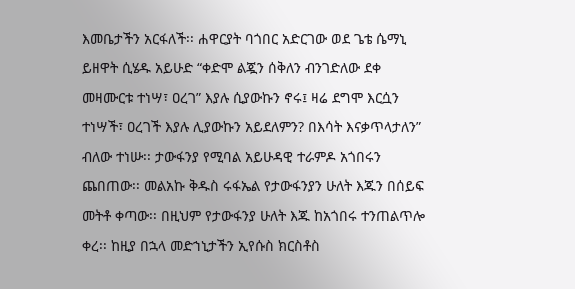እመቤታችን አርፋለች፡፡ ሐዋርያት ባጎበር አድርገው ወደ ጌቴ ሴማኒ ይዘዋት ሲሄዱ አይሁድ “ቀድሞ ልጇን ሰቅለን ብንገድለው ደቀ መዛሙርቱ ተነሣ፣ ዐረገ” እያሉ ሲያውኩን ኖሩ፤ ዛሬ ደግሞ እርሷን ተነሣች፣ ዐረገች እያሉ ሊያውኩን አይደለምን? በእሳት እናቃጥላታለን” ብለው ተነሡ፡፡ ታውፋንያ የሚባል አይሁዳዊ ተራምዶ አጎበሩን ጨበጠው፡፡ መልአኩ ቅዱስ ሩፋኤል የታውፋንያን ሁለት እጁን በሰይፍ መትቶ ቀጣው፡፡ በዚህም የታውፋንያ ሁለት እጁ ከአጎበሩ ተንጠልጥሎ ቀረ፡፡ ከዚያ በኋላ መድኀኒታችን ኢየሱስ ክርስቶስ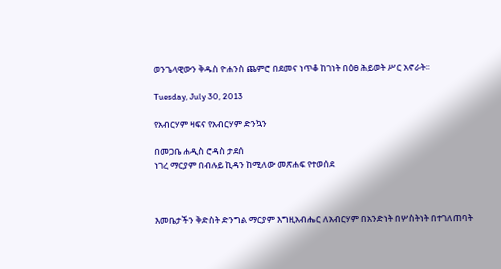ወንጌላዊውን ቅዱስ ዮሐንስ ጨምሮ በደመና ነጥቆ ከገነት በዕፀ ሕይወት ሥር አኖራት፡፡

Tuesday, July 30, 2013

የአብርሃም ዛፍና የአብርሃም ድንኳን

በመጋቤ ሐዲስ ሮዳስ ታደሰ
ነገረ ማርያም በብሉይ ኪዳን ከሚለው መጽሐፍ የተወሰደ



እመቤታችን ቅድስት ድንግል ማርያም እግዚአብሔር ለአብርሃም በአንድነት በሦስትነት በተገለጠባት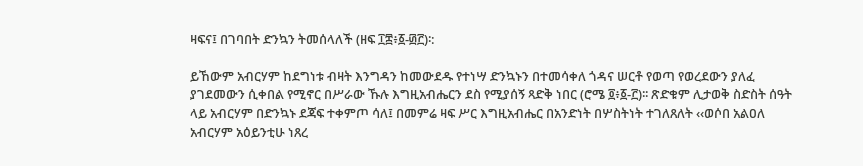ዛፍና፤ በገባበት ድንኳን ትመሰላለች (ዘፍ ፲፰፥፩-፴፫)፡:

ይኸውም አብርሃም ከደግነቱ ብዛት እንግዳን ከመውደዱ የተነሣ ድንኳኑን በተመሳቀለ ጎዳና ሠርቶ የወጣ የወረደውን ያለፈ ያገደመውን ሲቀበል የሚኖር በሥራው ኹሉ እግዚአብሔርን ደስ የሚያሰኝ ጻድቅ ነበር (ሮሜ ፬፥፩-፫)፡፡ ጽድቁም ሊታወቅ ስድስት ሰዓት ላይ አብርሃም በድንኳኑ ደጃፍ ተቀምጦ ሳለ፤ በመምሬ ዛፍ ሥር እግዚአብሔር በአንድነት በሦስትነት ተገለጸለት ‹‹ወሶበ አልዐለ አብርሃም አዕይንቲሁ ነጸረ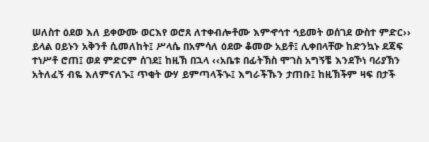ሠለስተ ዕደወ እለ ይቀውሙ ወርእየ ወሮጸ ለተቀብሎቶሙ እምኆኅተ ኅይመት ወሰገደ ውስተ ምድር›› ይላል ዐይኑን አቅንቶ ሲመለከት፤ ሥላሴ በአምሳለ ዕደው ቆመው አይቶ፤ ሊቀበላቸው ከድንኳኑ ደጃፍ ተነሥቶ ሮጠ፤ ወደ ምድርም ሰገደ፤ ከዚኽ በኋላ ‹‹አቤቱ በፊትኽስ ሞገስ አግኝቼ እንደኾነ ባሪያኽን አትለፈኝ ብዬ እለምናለኍ፤ ጥቂት ውሃ ይምጣላችኍ፤ እግራችኹን ታጠቡ፤ ከዚኽችም ዛፍ በታች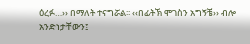ዕረፉ…›› በማለት ተናግሯል፡፡ ‹‹በፊትኽ ሞገስን አግኝቼ›› ብሎ አንድነታቸውን፤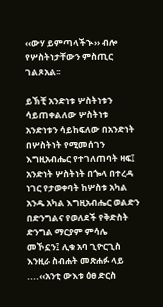‹‹ውሃ ይምጣላችኍ›› ብሎ የሦስትነታቸውን ምስጢር ገልጾአል፡፡

ይኽቺ አንድነቱ ሦስትነቱን ሳይጠቀልለው ሦስትነቱ አንድነቱን ሳይከፍለው በአንድነት በሦስትነት የሚመሰገን እግዚአብሔር የተገለጠባት ዛፍ፤ አንድነት ሦስትነት በጐላ በተረዳ ነገር የታወቀባት ከሦስቱ አካል አንዱ አካል እግዚአብሔር ወልድን በድንግልና የወለደች የቅድስት ድንግል ማርያም ምሳሌ መኾኗን፤ ሊቁ አባ ጊዮርጊስ እንዚራ ስብሐት መጽሐፉ ላይ
....‹‹አንቲ ውእቱ ዕፀ ድርስ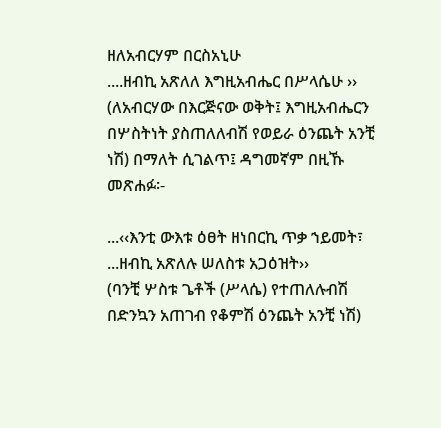ዘለአብርሃም በርስአኒሁ
....ዘብኪ አጽለለ እግዚአብሔር በሥላሴሁ ››
(ለአብርሃው በእርጅናው ወቅት፤ እግዚአብሔርን በሦስትነት ያስጠለለብሽ የወይራ ዕንጨት አንቺ ነሽ) በማለት ሲገልጥ፤ ዳግመኛም በዚኹ መጽሐፉ፡-

...‹‹እንቲ ውእቱ ዕፀት ዘነበርኪ ጥቃ ኀይመት፣
...ዘብኪ አጽለሉ ሠለስቱ አጋዕዝት››
(ባንቺ ሦስቱ ጌቶች (ሥላሴ) የተጠለሉብሽ በድንኳን አጠገብ የቆምሽ ዕንጨት አንቺ ነሽ)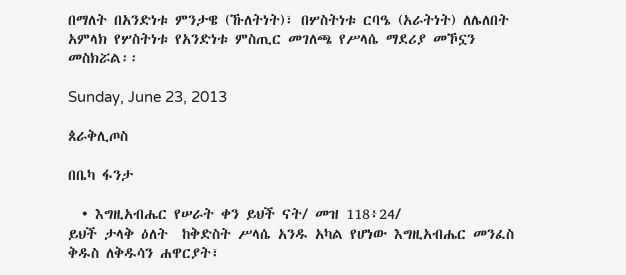በማለት በአንድነቱ ምንታዌ (ኹለትነት)፣ በሦስትነቱ ርባዔ (አራትነት) ለሌለበት አምላክ የሦስትነቱ የአንድነቱ ምስጢር መገለጫ የሥላሴ ማደሪያ መኾኗን መስክሯል፡፡

Sunday, June 23, 2013

ጰራቅሊጦስ

በቤካ ፋንታ

  • እግዚአብሔር የሠራት ቀን ይህች ናት/ መዝ 118፥24/
ይህች ታላቅ ዕለት  ከቅድስት ሥላሴ አንዱ አካል የሆነው እግዚአብሔር መንፈስ ቅዱስ ለቅዱሳን ሐዋርያት፣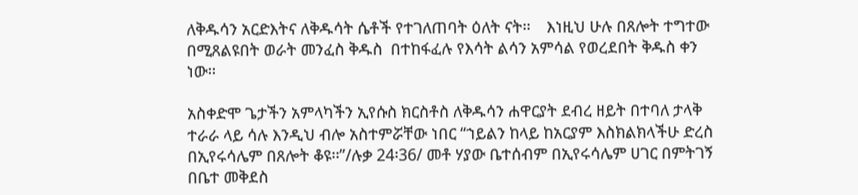ለቅዱሳን አርድእትና ለቅዱሳት ሴቶች የተገለጠባት ዕለት ናት፡፡    እነዚህ ሁሉ በጸሎት ተግተው በሚጸልዩበት ወራት መንፈስ ቅዱስ  በተከፋፈሉ የእሳት ልሳን አምሳል የወረደበት ቅዱስ ቀን ነው፡፡

አስቀድሞ ጌታችን አምላካችን ኢየሱስ ክርስቶስ ለቅዱሳን ሐዋርያት ደብረ ዘይት በተባለ ታላቅ ተራራ ላይ ሳሉ እንዲህ ብሎ አስተምሯቸው ነበር “ኀይልን ከላይ ከአርያም እስክልክላችሁ ድረስ በኢየሩሳሌም በጸሎት ቆዩ፡፡”/ሉቃ 24፡36/ መቶ ሃያው ቤተሰብም በኢየሩሳሌም ሀገር በምትገኝ በቤተ መቅደስ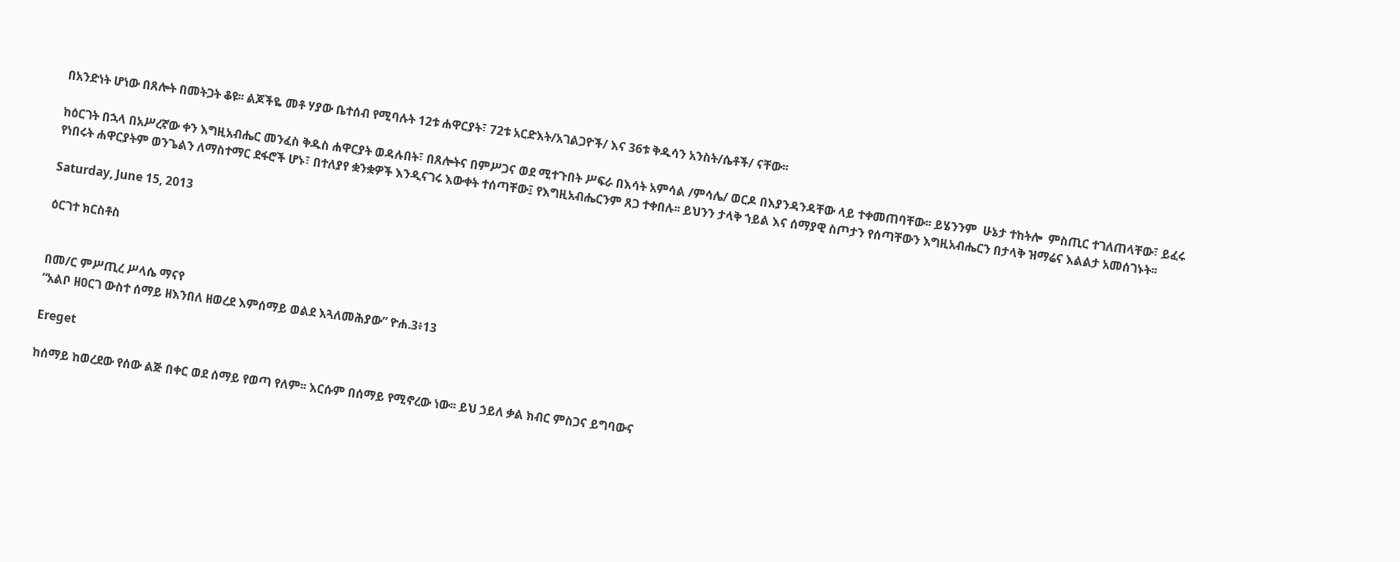በአንድነት ሆነው በጸሎት በመትጋት ቆዩ፡፡ ልጆችዬ መቶ ሃያው ቤተሰብ የሚባሉት 12ቱ ሐዋርያት፣ 72ቱ አርድእት/አገልጋዮች/ እና 36ቱ ቅዱሳን አንስት/ሴቶች/ ናቸው፡፡

ከዕርገት በኋላ በአሥረኛው ቀን እግዚአብሔር መንፈስ ቅዱስ ሐዋርያት ወዳሉበት፣ በጸሎትና በምሥጋና ወደ ሚተጉበት ሥፍራ በእሳት አምሳል /ምሳሌ/ ወርዶ በእያንዳንዳቸው ላይ ተቀመጠባቸው፡፡ ይሄንንም  ሁኔታ ተከትሎ  ምስጢር ተገለጠላቸው፣ ይፈሩ የነበሩት ሐዋርያትም ወንጌልን ለማስተማር ደፋሮች ሆኑ፣ በተለያየ ቋንቋዎች እንዲናገሩ እውቀት ተሰጣቸው፤ የእግዚአብሔርንም ጸጋ ተቀበሉ፡፡ ይህንን ታላቅ ኀይል እና ሰማያዊ ስጦታን የሰጣቸውን እግዚአብሔርን በታላቅ ዝማሬና እልልታ አመሰገኑት፡፡

Saturday, June 15, 2013

ዕርገተ ክርስቶስ


በመ/ር ምሥጢረ ሥላሴ ማናየ
“አልቦ ዘዐርገ ውስተ ሰማይ ዘእንበለ ዘወረደ እምሰማይ ወልደ እጓለመሕያው” ዮሐ.3፥13

Ereget

ከሰማይ ከወረደው የሰው ልጅ በቀር ወደ ሰማይ የወጣ የለም፡፡ እርሱም በሰማይ የሚኖረው ነው፡፡ ይህ ኃይለ ቃል ክብር ምስጋና ይግባውና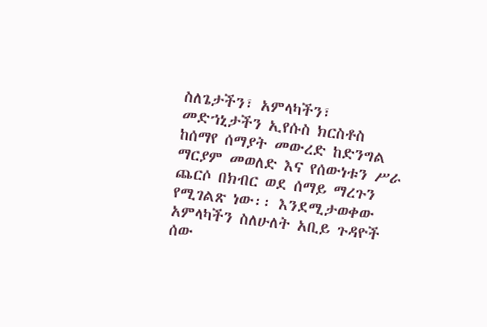ስለጌታችን፣ አምላካችን፣ መድኀኒታችን ኢየሱስ ክርስቶስ ከሰማየ ሰማያት መውረድ ከድንግል ማርያም መወለድ እና የሰውነቱን ሥራ ጨርሶ በክብር ወደ ሰማይ ማረጉን የሚገልጽ ነው፡፡ እንደሚታወቀው አምላካችን ስለሁለት አቢይ ጉዳዮች ሰው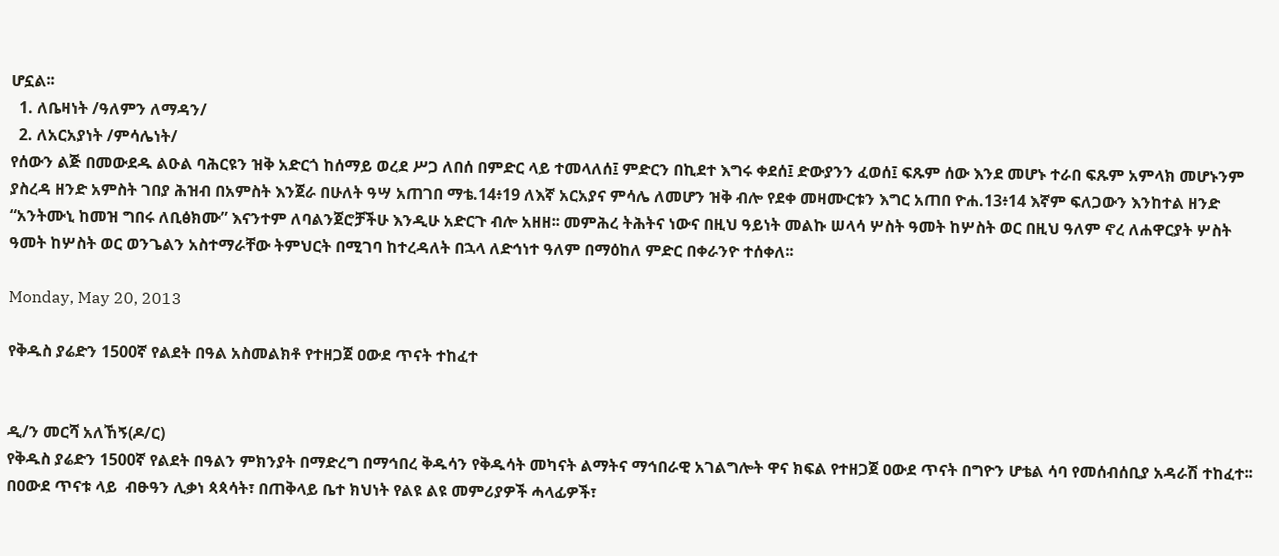ሆኗል፡፡
  1. ለቤዛነት /ዓለምን ለማዳን/
  2. ለአርአያነት /ምሳሌነት/
የሰውን ልጅ በመውደዱ ልዑል ባሕርዩን ዝቅ አድርጎ ከሰማይ ወረደ ሥጋ ለበሰ በምድር ላይ ተመላለሰ፤ ምድርን በኪደተ እግሩ ቀደሰ፤ ድውያንን ፈወሰ፤ ፍጹም ሰው እንደ መሆኑ ተራበ ፍጹም አምላክ መሆኑንም ያስረዳ ዘንድ አምስት ገበያ ሕዝብ በአምስት እንጀራ በሁለት ዓሣ አጠገበ ማቴ.14፥19 ለእኛ አርአያና ምሳሌ ለመሆን ዝቅ ብሎ የደቀ መዛሙርቱን እግር አጠበ ዮሐ.13፥14 እኛም ፍለጋውን እንከተል ዘንድ “አንትሙኒ ከመዝ ግበሩ ለቢፅክሙ” እናንተም ለባልንጀሮቻችሁ እንዲሁ አድርጉ ብሎ አዘዘ፡፡ መምሕረ ትሕትና ነውና በዚህ ዓይነት መልኩ ሠላሳ ሦስት ዓመት ከሦስት ወር በዚህ ዓለም ኖረ ለሐዋርያት ሦስት ዓመት ከሦስት ወር ወንጌልን አስተማራቸው ትምህርት በሚገባ ከተረዳለት በኋላ ለድኅነተ ዓለም በማዕከለ ምድር በቀራንዮ ተሰቀለ፡፡

Monday, May 20, 2013

የቅዱስ ያሬድን 1500ኛ የልደት በዓል አስመልክቶ የተዘጋጀ ዐውደ ጥናት ተከፈተ


ዲ/ን መርሻ አለኸኝ(ዶ/ር)
የቅዱስ ያሬድን 1500ኛ የልደት በዓልን ምክንያት በማድረግ በማኅበረ ቅዱሳን የቅዱሳት መካናት ልማትና ማኅበራዊ አገልግሎት ዋና ክፍል የተዘጋጀ ዐውደ ጥናት በግዮን ሆቴል ሳባ የመሰብሰቢያ አዳራሽ ተከፈተ፡፡ በዐውደ ጥናቱ ላይ  ብፁዓን ሊቃነ ጳጳሳት፣ በጠቅላይ ቤተ ክህነት የልዩ ልዩ መምሪያዎች ሓላፊዎች፣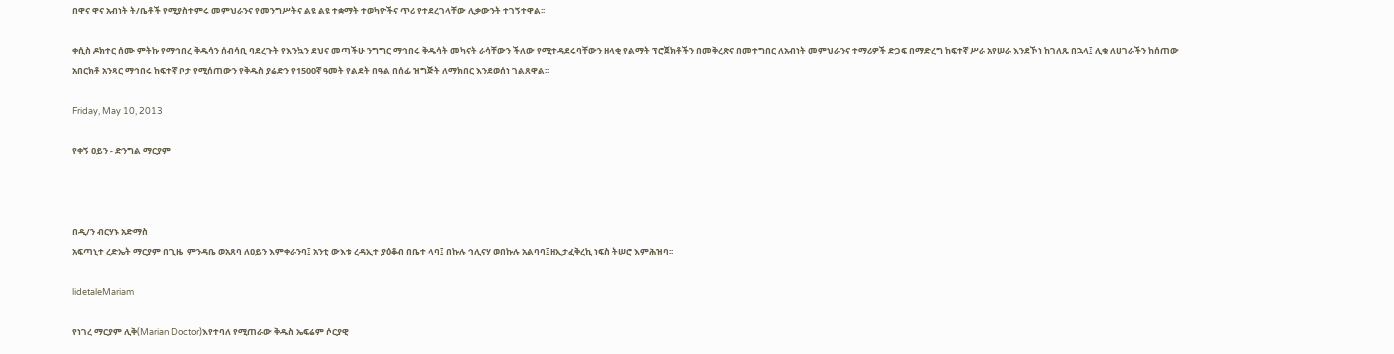በዋና ዋና አብነት ት/ቤቶች የሚያስተምሩ መምህራንና የመንግሥትና ልዩ ልዩ ተቋማት ተወካዮችና ጥሪ የተደረገላቸው ሊቃውንት ተገኝተዋል፡፡

ቀሲስ ዶክተር ሰሙ ምትኩ የማኅበረ ቅዱሳን ሰብሳቢ ባደረጉት የእንኳን ደህና መጣችሁ ንግግር ማኅበሩ ቅዱሳት መካናት ራሳቸውን ችለው የሚተዳደሩባቸውን ዘላቂ የልማት ፕሮጀክቶችን በመቅረጽና በመተግበር ለአብነት መምህራንና ተማሪዎች ድጋፍ በማድረግ ከፍተኛ ሥራ አየሠራ እንደኾነ ከገለጹ በኋላ፤ ሊቁ ለሀገራችን ከሰጠው አበርክቶ አንጻር ማኅበሩ ከፍተኛ ቦታ የሚሰጠውን የቅዱስ ያሬድን የ1500ኛ ዓመት የልደት በዓል በሰፊ ዝግጅት ለማክበር እንደወሰነ ገልጸዋል፡፡

Friday, May 10, 2013

የቀኝ ዐይን - ድንግል ማርያም



በዲ/ን ብርሃኑ አድማስ
አፍጣኒተ ረድኤት ማርያም በጊዜ  ምንዳቤ ወአጸባ ለዐይን እምቀራንባ፤ አንቲ ውእቱ ረዳኢተ ያዕቆብ በቤተ ላባ፤ በኩሉ ኅሊናሃ ወበኩሉ አልባባ፤ዘኢታፈቅረኪ ነፍስ ትሠሮ እምሕዝባ፡፡

lidetaleMariam

የነገረ ማርያም ሊቅ(Marian Doctor)እየተባለ የሚጠራው ቅዱስ ኤፍሬም ሶርያዊ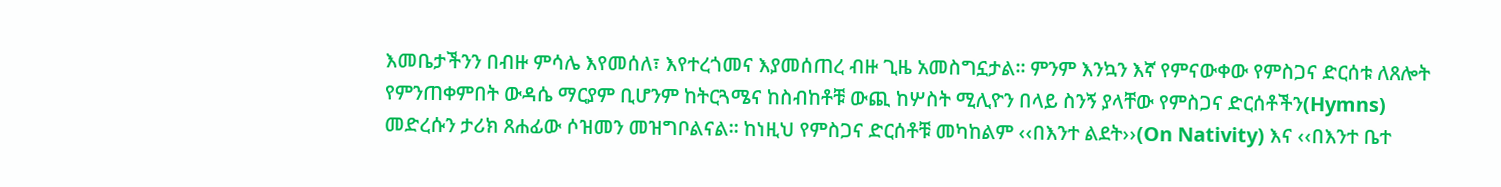እመቤታችንን በብዙ ምሳሌ እየመሰለ፣ እየተረጎመና እያመሰጠረ ብዙ ጊዜ አመስግኗታል፡፡ ምንም እንኳን እኛ የምናውቀው የምስጋና ድርሰቱ ለጸሎት የምንጠቀምበት ውዳሴ ማርያም ቢሆንም ከትርጓሜና ከስብከቶቹ ውጪ ከሦስት ሚሊዮን በላይ ስንኝ ያላቸው የምስጋና ድርሰቶችን(Hymns) መድረሱን ታሪክ ጸሐፊው ሶዝመን መዝግቦልናል፡፡ ከነዚህ የምስጋና ድርሰቶቹ መካከልም ‹‹በእንተ ልደት››(On Nativity) እና ‹‹በእንተ ቤተ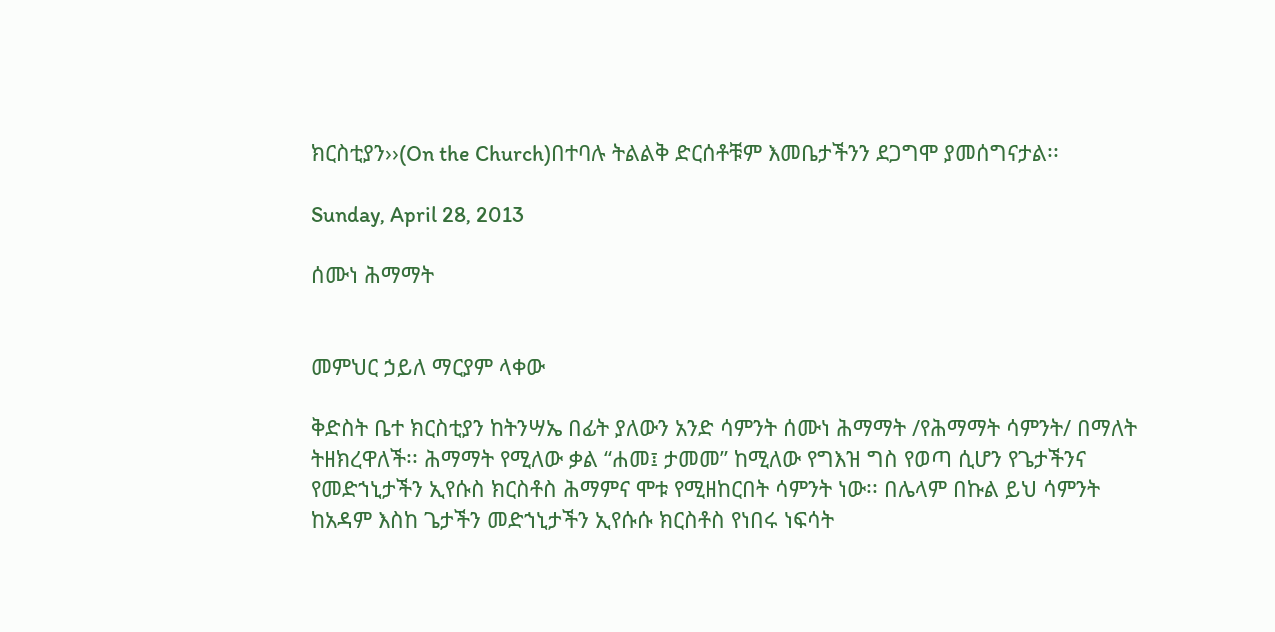ክርስቲያን››(On the Church)በተባሉ ትልልቅ ድርሰቶቹም እመቤታችንን ደጋግሞ ያመሰግናታል፡፡

Sunday, April 28, 2013

ሰሙነ ሕማማት


መምህር ኃይለ ማርያም ላቀው

ቅድስት ቤተ ክርስቲያን ከትንሣኤ በፊት ያለውን አንድ ሳምንት ሰሙነ ሕማማት /የሕማማት ሳምንት/ በማለት ትዘክረዋለች፡፡ ሕማማት የሚለው ቃል “ሐመ፤ ታመመ” ከሚለው የግእዝ ግስ የወጣ ሲሆን የጌታችንና የመድኀኒታችን ኢየሱስ ክርስቶስ ሕማምና ሞቱ የሚዘከርበት ሳምንት ነው፡፡ በሌላም በኩል ይህ ሳምንት ከአዳም እስከ ጌታችን መድኀኒታችን ኢየሱሱ ክርስቶስ የነበሩ ነፍሳት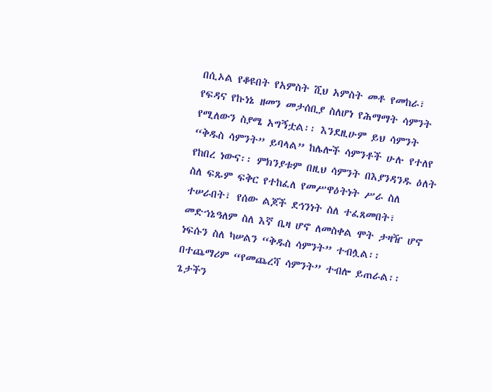በሲኦል የቆዩበት የአምስት ሺህ አምስት መቶ የመከራ፣ የፍዳና የኩነኔ ዘመን መታሰቢያ ስለሆነ የሕማማት ሳምንት የሚለውን ስያሜ አግኝቷል፡፡ እንደዚሁም ይህ ሳምንት “ቅዱስ ሳምንት” ይባላል” ከሌሎች ሳምንቶች ሁሉ የተለየ የከበረ ነውና፡፡ ምክንያቱም በዚህ ሳምንት በእያንዳንዱ ዕለት ስለ ፍጹም ፍቅር የተከፈለ የመሥዋዕትነት ሥራ ስለ ተሠራበት፣ የሰው ልጆች ደኅንነት ስለ ተፈጸመበት፣ መድኀኔዓለም ስለ እኛ ቤዛ ሆኖ ለመስቀል ሞት ታዛዥ ሆኖ ነፍሱን ስለ ካሠልን “ቅዱስ ሳምንት” ተብሏል፡፡ በተጨማሪም “የመጨረሻ ሳምንት” ተብሎ ይጠራል፡፡ ጌታችን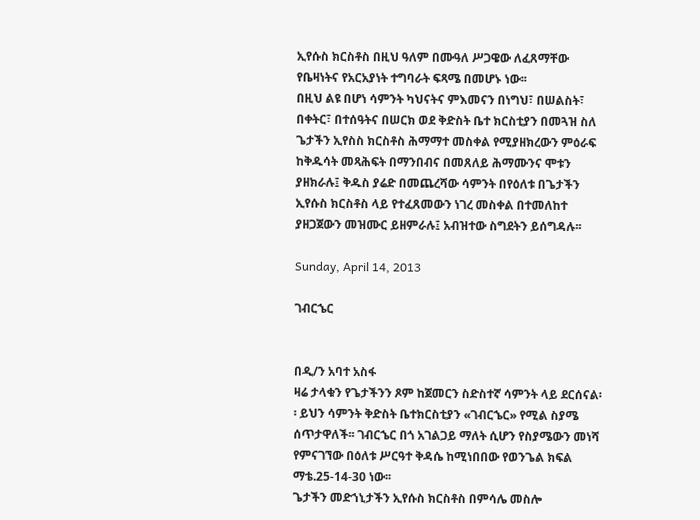ኢየሱስ ክርስቶስ በዚህ ዓለም በሙዓለ ሥጋዌው ለፈጸማቸው የቤዛነትና የአርአያነት ተግባራት ፍጻሜ በመሆኑ ነው፡፡
በዚህ ልዩ በሆነ ሳምንት ካህናትና ምእመናን በነግህ፣ በሠልስት፣ በቀትር፣ በተሰዓትና በሠርክ ወደ ቅድስት ቤተ ክርስቲያን በመጓዝ ስለ ጌታችን ኢየስስ ክርስቶስ ሕማማተ መስቀል የሚያዘክረውን ምዕራፍ ከቅዱሳት መጻሕፍት በማንበብና በመጸለይ ሕማሙንና ሞቱን ያዘክራሉ፤ ቅዱስ ያሬድ በመጨረሻው ሳምንት በየዕለቱ በጌታችን ኢየሱስ ክርስቶስ ላይ የተፈጸመውን ነገረ መስቀል በተመለከተ ያዘጋጀውን መዝሙር ይዘምራሉ፤ አብዝተው ስግደትን ይሰግዳሉ፡፡

Sunday, April 14, 2013

ገብርኄር


በዲ/ን አባተ አስፋ
ዛሬ ታላቁን የጌታችንን ጾም ከጀመርን ስድስተኛ ሳምንት ላይ ደርሰናል፡፡ ይህን ሳምንት ቅድስት ቤተክርስቲያን «ገብርኄር» የሚል ስያሜ ሰጥታዋለች፡፡ ገብርኄር በጎ አገልጋይ ማለት ሲሆን የስያሜውን መነሻ የምናገኘው በዕለቱ ሥርዓተ ቅዳሴ ከሚነበበው የወንጌል ክፍል ማቴ.25-14-30 ነው፡፡
ጌታችን መድኀኒታችን ኢየሱስ ክርስቶስ በምሳሌ መስሎ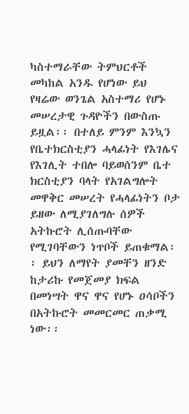ካስተማራቸው ትምህርቶች መካከል አንዱ የሆነው ይህ የዛሬው ወንጌል አስተማሪ የሆኑ መሠረታዊ ጉዳዮችን በውስጡ ይዟል፡፡ በተለይ ምንም እንኳን የቤተክርስቲያን ሓላፊነት የእገሌና የእገሊት ተበሎ ባይወሰንም ቤተ ክርስቲያን ባላት የአገልግሎት መዋቅር መሠረት የሓላፊነትን ቦታ ይዘው ለሚያገለግሉ ሰዎች አትኩሮት ሊሰጡባቸው የሚገባቸውን ነጥቦች ይጠቁማል፡፡ ይህን ለማየት ያመቸን ዘንድ ከታሪኩ የመጀመያ ክፍል በመነሣት ዋና ዋና የሆኑ ዐሳቦችን በአትኩሮት መመርመር ጠቃሚ ነው፡፡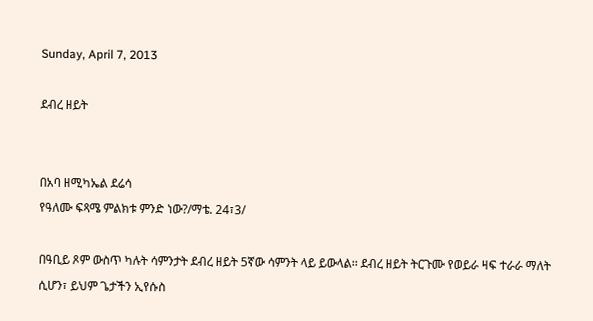Sunday, April 7, 2013

ደብረ ዘይት


በአባ ዘሚካኤል ደሬሳ
የዓለሙ ፍጻሜ ምልክቱ ምንድ ነው?/ማቴ. 24፣3/

በዓቢይ ጾም ውስጥ ካሉት ሳምንታት ደብረ ዘይት 5ኛው ሳምንት ላይ ይውላል፡፡ ደብረ ዘይት ትርጉሙ የወይራ ዛፍ ተራራ ማለት ሲሆን፣ ይህም ጌታችን ኢየሱስ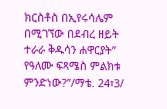ክርስቶስ በኢየሩሳሌም በሚገኘው በደብረ ዘይት ተራራ ቅዱሳን ሐዋርያት” የዓለሙ ፍጻሜስ ምልክቱ ምንድነው?”/ማቴ. 24፣3/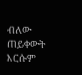ብለው ጠይቀውት እርሱም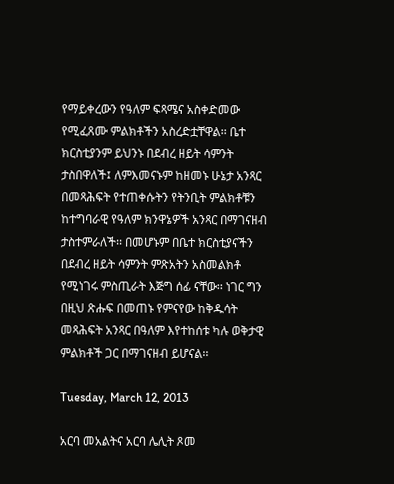የማይቀረውን የዓለም ፍጻሜና አስቀድመው የሚፈጸሙ ምልክቶችን አስረድቷቸዋል፡፡ ቤተ ክርስቲያንም ይህንኑ በደብረ ዘይት ሳምንት ታስበዋለች፤ ለምእመናኑም ከዘመኑ ሁኔታ አንጻር በመጻሕፍት የተጠቀሱትን የትንቢት ምልክቶቹን ከተግባራዊ የዓለም ክንዋኔዎች አንጻር በማገናዘብ ታስተምራለች፡፡ በመሆኑም በቤተ ክርስቲያናችን በደብረ ዘይት ሳምንት ምጽአትን አስመልክቶ የሚነገሩ ምስጢራት እጅግ ሰፊ ናቸው፡፡ ነገር ግን በዚህ ጽሑፍ በመጠኑ የምናየው ከቅዱሳት መጻሕፍት አንጻር በዓለም እየተከሰቱ ካሉ ወቅታዊ ምልክቶች ጋር በማገናዘብ ይሆናል፡፡

Tuesday, March 12, 2013

አርባ መአልትና አርባ ሌሊት ጾመ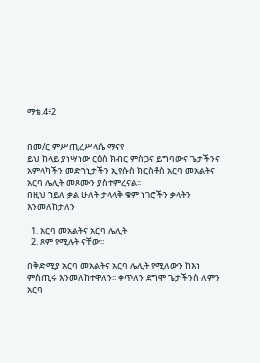ማቴ.4፥2


በመ/ር ምሥጢረሥላሴ ማናየ
ይህ ከላይ ያነሣነው ርዕስ ክብር ምስጋና ይግባውና ጌታችንና አምላካችን መድኀኒታችን ኢየሱስ ክርስቶስ አርባ መአልትና አርባ ሌሊት መጾሙን ያስተምረናል፡፡
በዚህ ኀይለ ቃል ሁለት ታላላቅ ቁም ነገሮችን ቃላትን እንመለከታለን

  1. አርባ መአልትና አርባ ሌሊት
  2. ጾም የሚሉት ናቸው፡፡

በቅድሚያ አርባ መአልትና አርባ ሌሊት የሚለውን ከእነ ምስጢሩ እንመለከተዋለን፡፡ ቀጥለን ደግሞ ጌታችንስ ለምን አርባ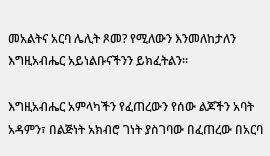መአልትና አርባ ሌሊት ጾመ? የሚለውን እንመለከታለን እግዚአብሔር አይነልቡናችንን ይክፈትልን፡፡

እግዚአብሔር አምላካችን የፈጠረውን የሰው ልጆችን አባት አዳምን፣ በልጅነት አክብሮ ገነት ያስገባው በፈጠረው በአርባ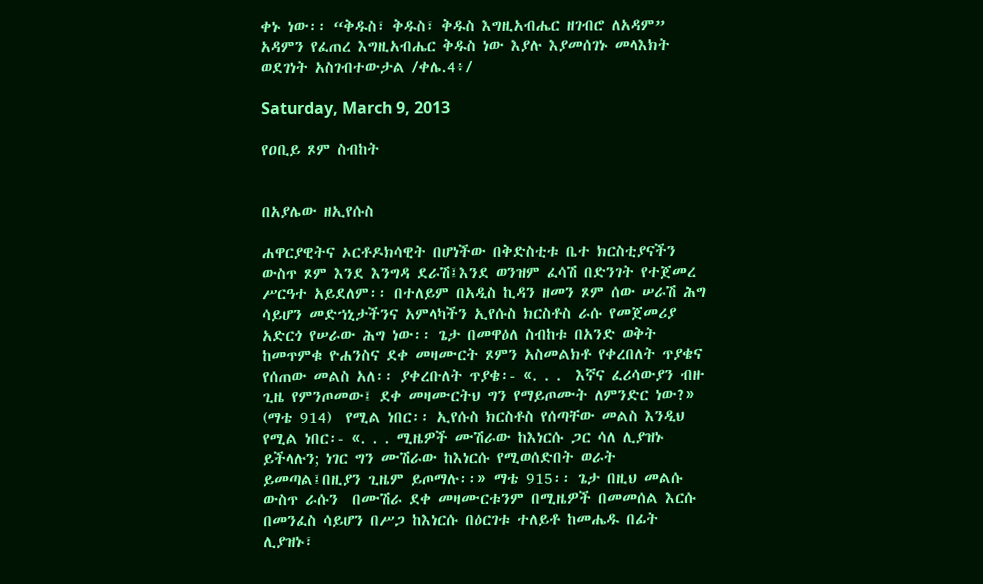ቀኑ ነው፡፡ “ቅዱስ፣ ቅዱስ፣ ቅዱስ እግዚአብሔር ዘገብሮ ለአዳም” አዳምን የፈጠረ እግዚአብሔር ቅዱስ ነው እያሉ እያመሰገኑ መላእክት ወደገነት አስገብተውታል /ቀሌ.4፥/

Saturday, March 9, 2013

የዐቢይ ጾም ስብከት


በአያሌው ዘኢየሱስ

ሐዋርያዊትና ኦርቶዶክሳዊት በሆነችው በቅድስቲቱ ቤተ ክርስቲያናችን ውስጥ ጾም እንደ እንግዳ ደራሽ፤እንደ ወንዝም ፈሳሽ በድንገት የተጀመረ ሥርዓተ አይደለም፡፡ በተለይም በአዲስ ኪዳን ዘመን ጾም ሰው ሠራሽ ሕግ ሳይሆን መድኀኒታችንና አምላካችን ኢየሱስ ክርስቶስ ራሱ የመጀመሪያ አድርጎ የሠራው ሕግ ነው፡፡ ጌታ በመዋዕለ ስብከቱ በአንድ ወቅት ከመጥምቁ ዮሐንስና ደቀ መዛሙርት ጾምን አስመልክቶ የቀረበለት ጥያቄና የሰጠው መልስ አለ፡፡ ያቀረቡለት ጥያቄ፡- «. . .  እኛና ፈሪሳውያን ብዙ ጊዜ የምንጦመው፤ ደቀ መዛሙርትህ ግን የማይጦሙት ለምንድር ነው?» (ማቴ 914)  የሚል ነበር፡፡ ኢየሱስ ክርስቶስ የሰጣቸው መልስ እንዲህ የሚል ነበር፡- «. . . ሚዜዎች ሙሽራው ከእነርሱ ጋር ሳለ ሊያዝኑ ይችላሉን; ነገር ግን ሙሽራው ከእነርሱ የሚወሰድበት ወራት ይመጣል፤በዚያን ጊዜም ይጦማሉ፡፡» ማቴ 915፡፡ ጌታ በዚህ መልሱ ውስጥ ራሱን  በሙሽራ ደቀ መዛሙርቱንም በሚዜዎች በመመሰል እርሱ በመንፈስ ሳይሆን በሥጋ ከእነርሱ በዕርገቱ ተለይቶ ከመሔዱ በፊት ሊያዝኑ፣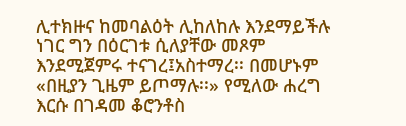ሊተክዙና ከመባልዕት ሊከለከሉ እንደማይችሉ ነገር ግን በዕርገቱ ሲለያቸው መጾም እንደሚጀምሩ ተናገረ፤አስተማረ፡፡ በመሆኑም «በዚያን ጊዜም ይጦማሉ፡፡» የሚለው ሐረግ እርሱ በገዳመ ቆሮንቶስ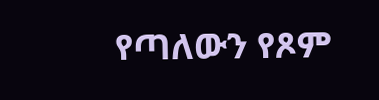የጣለውን የጾም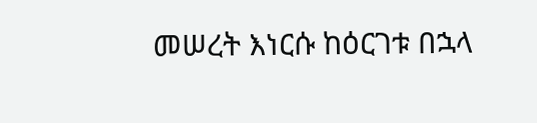መሠረት እነርሱ ከዕርገቱ በኋላ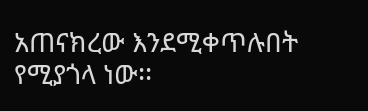አጠናክረው እንደሚቀጥሉበት የሚያጎላ ነው፡፡